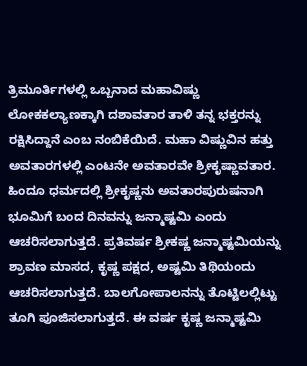ತ್ರಿಮೂರ್ತಿಗಳಲ್ಲಿ ಒಬ್ಬನಾದ ಮಹಾವಿಷ್ಣು ಲೋಕಕಲ್ಯಾಣಕ್ಕಾಗಿ ದಶಾವತಾರ ತಾಳಿ ತನ್ನ ಭಕ್ತರನ್ನು ರಕ್ಷಿಸಿದ್ದಾನೆ ಎಂಬ ನಂಬಿಕೆಯಿದೆ. ಮಹಾ ವಿಷ್ಣುವಿನ ಹತ್ತು ಅವತಾರಗಳಲ್ಲಿ ಎಂಟನೇ ಅವತಾರವೇ ಶ್ರೀಕೃಷ್ಣಾವತಾರ. ಹಿಂದೂ ಧರ್ಮದಲ್ಲಿ ಶ್ರೀಕೃಷ್ಣನು ಅವತಾರಪುರುಷನಾಗಿ ಭೂಮಿಗೆ ಬಂದ ದಿನವನ್ನು ಜನ್ಮಾಷ್ಟಮಿ ಎಂದು ಆಚರಿಸಲಾಗುತ್ತದೆ. ಪ್ರತಿವರ್ಷ ಶ್ರೀಕಷ್ಣ ಜನ್ಮಾಷ್ಟಮಿಯನ್ನು ಶ್ರಾವಣ ಮಾಸದ, ಕೃಷ್ಣ ಪಕ್ಷದ, ಅಷ್ಟಮಿ ತಿಥಿಯಂದು ಆಚರಿಸಲಾಗುತ್ತದೆ. ಬಾಲಗೋಪಾಲನನ್ನು ತೊಟ್ಟಿಲಲ್ಲಿಟ್ಟು ತೂಗಿ ಪೂಜಿಸಲಾಗುತ್ತದೆ. ಈ ವರ್ಷ ಕೃಷ್ಣ ಜನ್ಮಾಷ್ಟಮಿ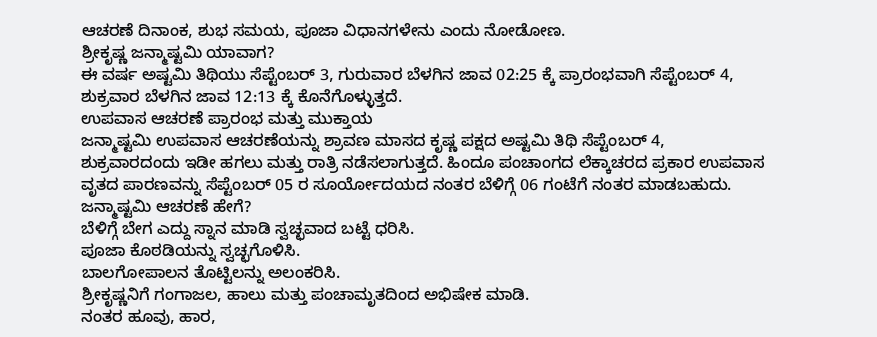ಆಚರಣೆ ದಿನಾಂಕ, ಶುಭ ಸಮಯ, ಪೂಜಾ ವಿಧಾನಗಳೇನು ಎಂದು ನೋಡೋಣ.
ಶ್ರೀಕೃಷ್ಣ ಜನ್ಮಾಷ್ಟಮಿ ಯಾವಾಗ?
ಈ ವರ್ಷ ಅಷ್ಟಮಿ ತಿಥಿಯು ಸೆಪ್ಟೆಂಬರ್ 3, ಗುರುವಾರ ಬೆಳಗಿನ ಜಾವ 02:25 ಕ್ಕೆ ಪ್ರಾರಂಭವಾಗಿ ಸೆಪ್ಟೆಂಬರ್ 4, ಶುಕ್ರವಾರ ಬೆಳಗಿನ ಜಾವ 12:13 ಕ್ಕೆ ಕೊನೆಗೊಳ್ಳುತ್ತದೆ.
ಉಪವಾಸ ಆಚರಣೆ ಪ್ರಾರಂಭ ಮತ್ತು ಮುಕ್ತಾಯ
ಜನ್ಮಾಷ್ಟಮಿ ಉಪವಾಸ ಆಚರಣೆಯನ್ನು ಶ್ರಾವಣ ಮಾಸದ ಕೃಷ್ಣ ಪಕ್ಷದ ಅಷ್ಟಮಿ ತಿಥಿ ಸೆಪ್ಟೆಂಬರ್ 4, ಶುಕ್ರವಾರದಂದು ಇಡೀ ಹಗಲು ಮತ್ತು ರಾತ್ರಿ ನಡೆಸಲಾಗುತ್ತದೆ. ಹಿಂದೂ ಪಂಚಾಂಗದ ಲೆಕ್ಕಾಚರದ ಪ್ರಕಾರ ಉಪವಾಸ ವೃತದ ಪಾರಣವನ್ನು ಸೆಪ್ಟೆಂಬರ್ 05 ರ ಸೂರ್ಯೋದಯದ ನಂತರ ಬೆಳಿಗ್ಗೆ 06 ಗಂಟೆಗೆ ನಂತರ ಮಾಡಬಹುದು.
ಜನ್ಮಾಷ್ಟಮಿ ಆಚರಣೆ ಹೇಗೆ?
ಬೆಳಿಗ್ಗೆ ಬೇಗ ಎದ್ದು ಸ್ನಾನ ಮಾಡಿ ಸ್ವಚ್ಛವಾದ ಬಟ್ಟೆ ಧರಿಸಿ.
ಪೂಜಾ ಕೊಠಡಿಯನ್ನು ಸ್ವಚ್ಛಗೊಳಿಸಿ.
ಬಾಲಗೋಪಾಲನ ತೊಟ್ಟಿಲನ್ನು ಅಲಂಕರಿಸಿ.
ಶ್ರೀಕೃಷ್ಣನಿಗೆ ಗಂಗಾಜಲ, ಹಾಲು ಮತ್ತು ಪಂಚಾಮೃತದಿಂದ ಅಭಿಷೇಕ ಮಾಡಿ.
ನಂತರ ಹೂವು, ಹಾರ,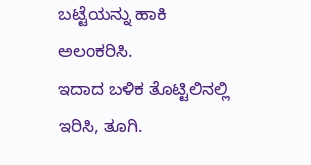ಬಟ್ಟೆಯನ್ನು ಹಾಕಿ ಅಲಂಕರಿಸಿ.
ಇದಾದ ಬಳಿಕ ತೊಟ್ಟಿಲಿನಲ್ಲಿ ಇರಿಸಿ, ತೂಗಿ.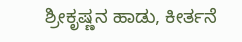ಶ್ರೀಕೃಷ್ಣನ ಹಾಡು, ಕೀರ್ತನೆ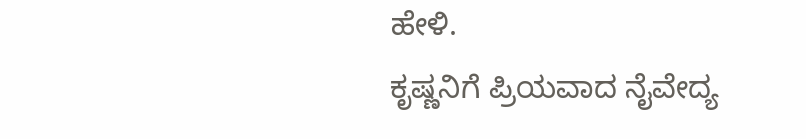ಹೇಳಿ.
ಕೃಷ್ಣನಿಗೆ ಪ್ರಿಯವಾದ ನೈವೇದ್ಯ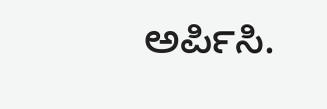ಅರ್ಪಿಸಿ.